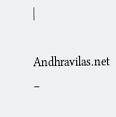|

Andhravilas.net –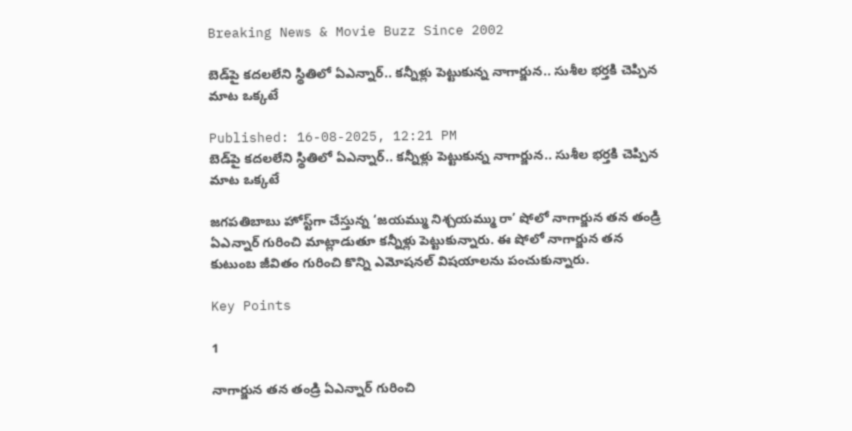Breaking News & Movie Buzz Since 2002

బెడ్‌పై కదలలేని స్థితిలో ఏఎన్నార్‌.. కన్నీళ్లు పెట్టుకున్న నాగార్జున.. సుశీల భర్తకి చెప్పిన మాట ఒక్కటే

Published: 16-08-2025, 12:21 PM
బెడ్‌పై కదలలేని స్థితిలో ఏఎన్నార్‌.. కన్నీళ్లు పెట్టుకున్న నాగార్జున.. సుశీల భర్తకి చెప్పిన మాట ఒక్కటే

జగపతిబాబు హోస్ట్‌గా చేస్తున్న ‘జయమ్ము నిశ్చయమ్ము రా’ షోలో నాగార్జున తన తండ్రి ఏఎన్నార్ గురించి మాట్లాడుతూ కన్నీళ్లు పెట్టుకున్నారు. ఈ షోలో నాగార్జున తన కుటుంబ జీవితం గురించి కొన్ని ఎమోషనల్ విషయాలను పంచుకున్నారు.

Key Points

1

నాగార్జున తన తండ్రి ఏఎన్నార్ గురించి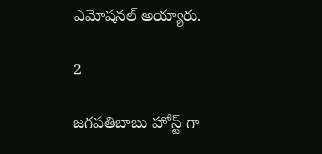ఎమోషనల్ అయ్యారు.

2

జగపతిబాబు హోస్ట్ గా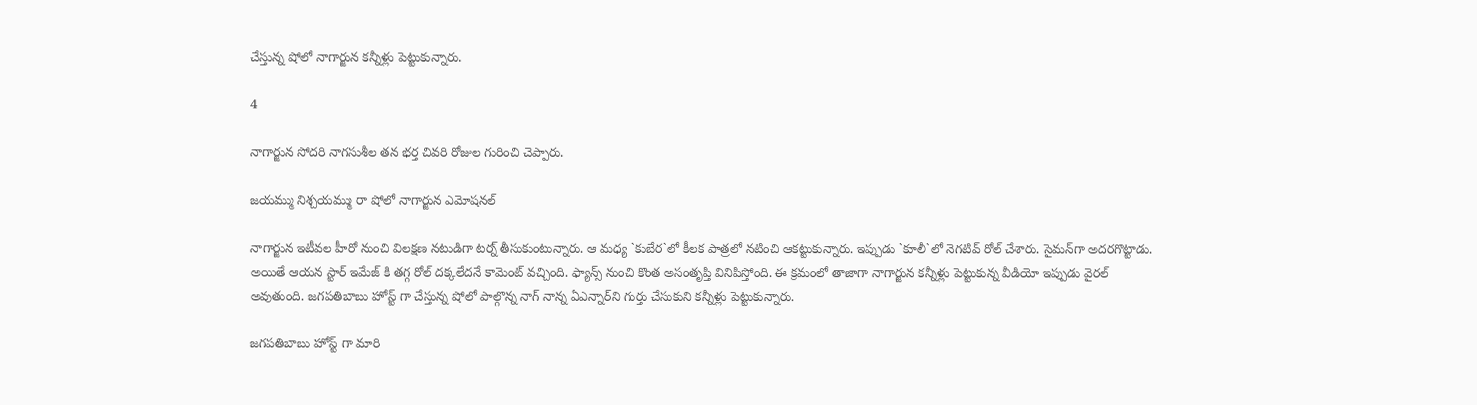చేస్తున్న షోలో నాగార్జున కన్నీళ్లు పెట్టుకున్నారు.

4

నాగార్జున సోదరి నాగసుశీల తన భర్త చివరి రోజుల గురించి చెప్పారు.

జయమ్ము నిశ్చయమ్ము రా షోలో నాగార్జున ఎమోషనల్

నాగార్జున ఇటీవల హీరో నుంచి విలక్షణ నటుడిగా టర్న్ తీసుకుంటున్నారు. ఆ మధ్య `కుబేర`లో కీలక పాత్రలో నటించి ఆకట్టుకున్నారు. ఇప్పుడు `కూలీ`లో నెగటివ్‌ రోల్‌ చేశారు. సైమన్‌గా అదరగొట్టాడు. అయితే ఆయన స్టార్‌ ఇమేజ్‌ కి తగ్గ రోల్‌ దక్కలేదనే కామెంట్‌ వచ్చింది. ఫ్యాన్స్ నుంచి కొంత అసంతృప్తి వినిపిస్తోంది. ఈ క్రమంలో తాజాగా నాగార్జున కన్నీళ్లు పెట్టుకున్న వీడియో ఇప్పుడు వైరల్‌ అవుతుంది. జగపతిబాబు హోస్ట్ గా చేస్తున్న షోలో పాల్గొన్న నాగ్‌ నాన్న ఏఎన్నార్‌ని గుర్తు చేసుకుని కన్నీళ్లు పెట్టుకున్నారు.

జగపతిబాబు హోస్ట్ గా మారి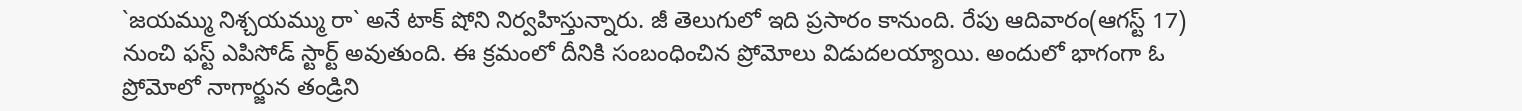`జయమ్ము నిశ్చయమ్ము రా` అనే టాక్‌ షోని నిర్వహిస్తున్నారు. జీ తెలుగులో ఇది ప్రసారం కానుంది. రేపు ఆదివారం(ఆగస్ట్ 17) నుంచి ఫస్ట్ ఎపిసోడ్‌ స్టార్ట్ అవుతుంది. ఈ క్రమంలో దీనికి సంబంధించిన ప్రోమోలు విడుదలయ్యాయి. అందులో భాగంగా ఓ ప్రోమోలో నాగార్జున తండ్రిని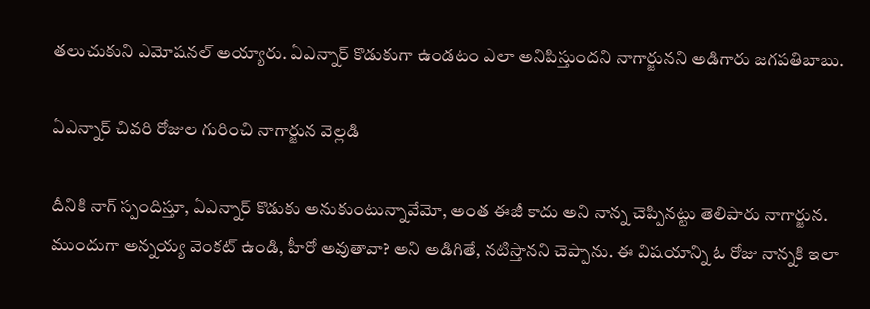తలుచుకుని ఎమోషనల్‌ అయ్యారు. ఏఎన్నార్‌ కొడుకుగా ఉండటం ఎలా అనిపిస్తుందని నాగార్జునని అడిగారు జగపతిబాబు.

ఏఎన్నార్ చివరి రోజుల గురించి నాగార్జున వెల్లడి

దీనికి నాగ్‌ స్పందిస్తూ, ఏఎన్నార్‌ కొడుకు అనుకుంటున్నావేమో, అంత ఈజీ కాదు అని నాన్న చెప్పినట్టు తెలిపారు నాగార్జున. ముందుగా అన్నయ్య వెంకట్‌ ఉండి, హీరో అవుతావా? అని అడిగితే, నటిస్తానని చెప్పాను. ఈ విషయాన్ని ఓ రోజు నాన్నకి ఇలా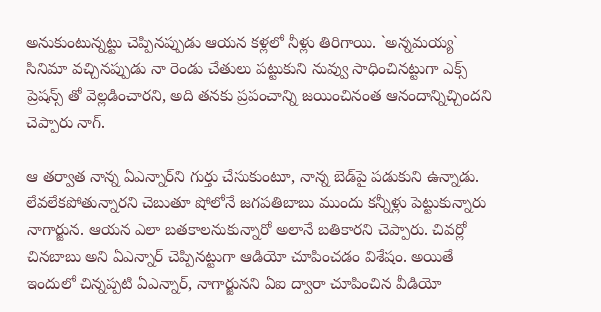అనుకుంటున్నట్టు చెప్పినప్పుడు ఆయన కళ్లలో నీళ్లు తిరిగాయి. `అన్నమయ్య` సినిమా వచ్చినప్పుడు నా రెండు చేతులు పట్టుకుని నువ్వు సాధించినట్టుగా ఎక్స్ ప్రెషన్స్ తో వెల్లడించారని, అది తనకు ప్రపంచాన్ని జయించినంత ఆనందాన్నిచ్చిందని చెప్పారు నాగ్‌.

ఆ తర్వాత నాన్న ఏఎన్నార్‌ని గుర్తు చేసుకుంటూ, నాన్న బెడ్‌పై పడుకుని ఉన్నాడు. లేవలేకపోతున్నారని చెబుతూ షోలోనే జగపతిబాబు ముందు కన్నీళ్లు పెట్టుకున్నారు నాగార్జున. ఆయన ఎలా బతకాలనుకున్నారో అలానే బతికారని చెప్పారు. చివర్లో చినబాబు అని ఏఎన్నార్‌ చెప్పినట్టుగా ఆడియో చూపించడం విశేషం. అయితే ఇందులో చిన్నప్పటి ఏఎన్నార్‌, నాగార్జునని ఏఐ ద్వారా చూపించిన వీడియో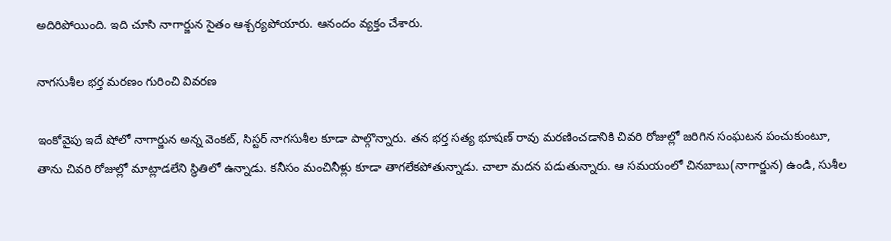అదిరిపోయింది. ఇది చూసి నాగార్జున సైతం ఆశ్చర్యపోయారు. ఆనందం వ్యక్తం చేశారు.

నాగసుశీల భర్త మరణం గురించి వివరణ

ఇంకోవైపు ఇదే షోలో నాగార్జున అన్న వెంకట్‌, సిస్టర్‌ నాగసుశీల కూడా పాల్గొన్నారు. తన భర్త సత్య భూషణ్‌ రావు మరణించడానికి చివరి రోజుల్లో జరిగిన సంఘటన పంచుకుంటూ, తాను చివరి రోజుల్లో మాట్లాడలేని స్థితిలో ఉన్నాడు. కనీసం మంచినీళ్లు కూడా తాగలేకపోతున్నాడు. చాలా మదన పడుతున్నారు. ఆ సమయంలో చినబాబు(నాగార్జున) ఉండి, సుశీల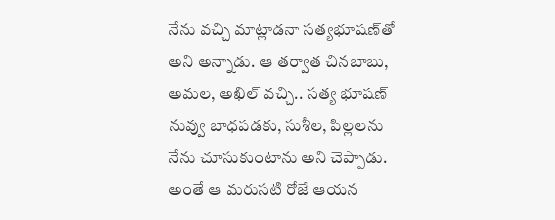నేను వచ్చి మాట్లాడనా సత్యభూషణ్‌తో అని అన్నాడు. ఆ తర్వాత చినబాబు, అమల, అఖిల్‌ వచ్చి.. సత్య భూషణ్‌ నువ్వు బాధపడకు, సుశీల, పిల్లలను నేను చూసుకుంటాను అని చెప్పాడు. అంతే ఆ మరుసటి రోజే ఆయన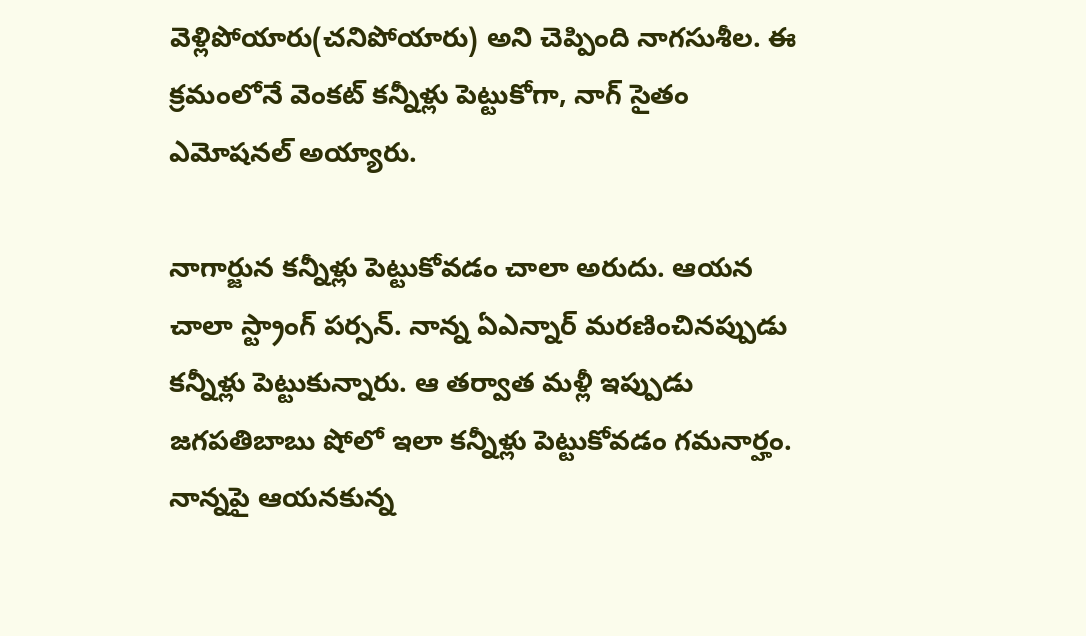వెళ్లిపోయారు(చనిపోయారు) అని చెప్పింది నాగసుశీల. ఈ క్రమంలోనే వెంకట్‌ కన్నీళ్లు పెట్టుకోగా, నాగ్‌ సైతం ఎమోషనల్‌ అయ్యారు.

నాగార్జున కన్నీళ్లు పెట్టుకోవడం చాలా అరుదు. ఆయన చాలా స్ట్రాంగ్‌ పర్సన్‌. నాన్న ఏఎన్నార్‌ మరణించినప్పుడు కన్నీళ్లు పెట్టుకున్నారు. ఆ తర్వాత మళ్లీ ఇప్పుడు జగపతిబాబు షోలో ఇలా కన్నీళ్లు పెట్టుకోవడం గమనార్హం. నాన్నపై ఆయనకున్న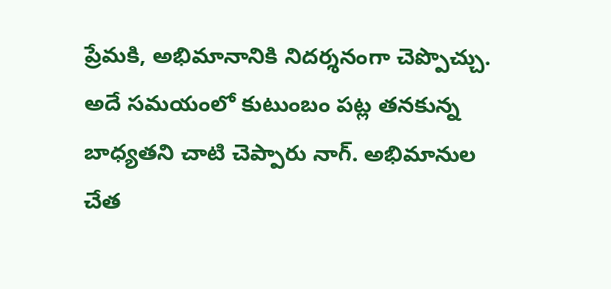ప్రేమకి, అభిమానానికి నిదర్శనంగా చెప్పొచ్చు. అదే సమయంలో కుటుంబం పట్ల తనకున్న బాధ్యతని చాటి చెప్పారు నాగ్‌. అభిమానుల చేత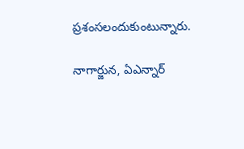ప్రశంసలందుకుంటున్నారు.

నాగార్జున, ఏఎన్నార్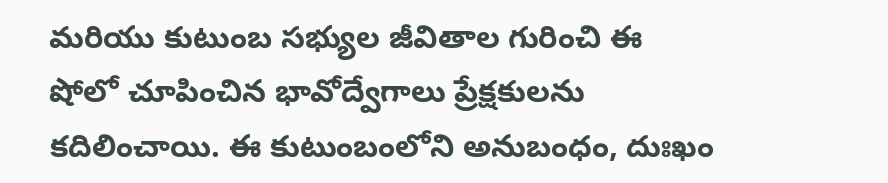మరియు కుటుంబ సభ్యుల జీవితాల గురించి ఈ షోలో చూపించిన భావోద్వేగాలు ప్రేక్షకులను కదిలించాయి. ఈ కుటుంబంలోని అనుబంధం, దుఃఖం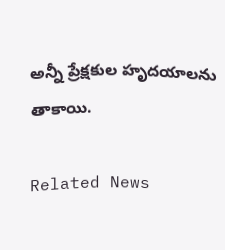అన్నీ ప్రేక్షకుల హృదయాలను తాకాయి.

Related News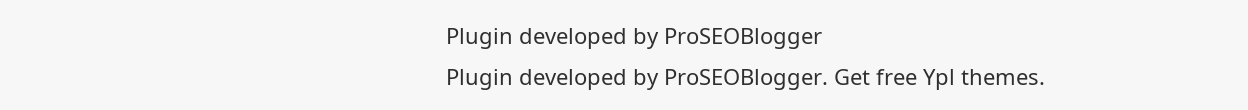Plugin developed by ProSEOBlogger
Plugin developed by ProSEOBlogger. Get free Ypl themes.